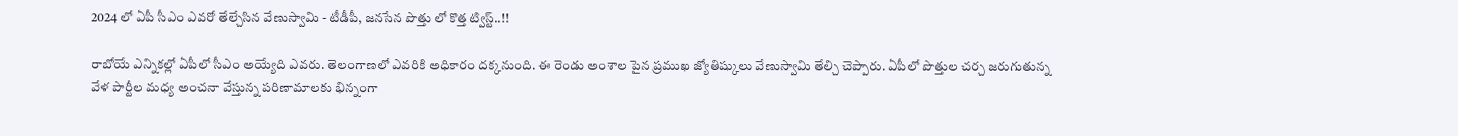2024 లో ఏపీ సీఎం ఎవరో తేల్చేసిన వేణుస్వామి - టీడీపీ, జనసేన పొత్తు లో కొత్త ట్విస్ట్..!!

రాబోయే ఎన్నికల్లో ఏపీలో సీఎం అయ్యేది ఎవరు. తెలంగాణలో ఎవరికి అధికారం దక్కనుంది. ఈ రెండు అంశాల పైన ప్రముఖ జ్యోతిష్కులు వేణుస్వామి తేల్చి చెప్పారు. ఏపీలో పొత్తుల చర్చ జరుగుతున్న వేళ పార్టీల మధ్య అంచనా వేస్తున్న పరిణామాలకు భిన్నంగా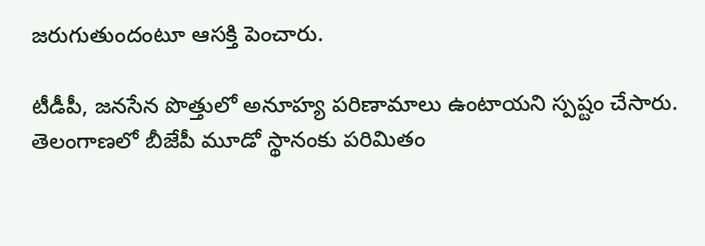జరుగుతుందంటూ ఆసక్తి పెంచారు.

టీడీపీ, జనసేన పొత్తులో అనూహ్య పరిణామాలు ఉంటాయని స్పష్టం చేసారు. తెలంగాణలో బీజేపీ మూడో స్థానంకు పరిమితం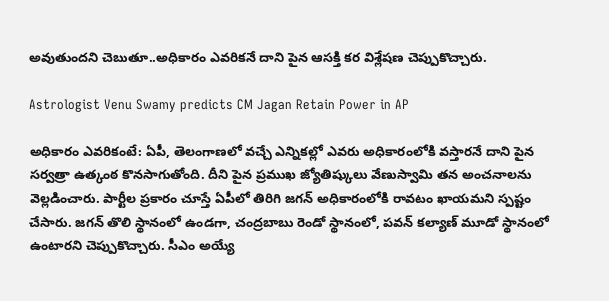అవుతుందని చెబుతూ..అధికారం ఎవరికనే దాని పైన ఆసక్తి కర విశ్లేషణ చెప్పుకొచ్చారు.

Astrologist Venu Swamy predicts CM Jagan Retain Power in AP

అధికారం ఎవరికంటే: ఏపీ, తెలంగాణలో వచ్చే ఎన్నికల్లో ఎవరు అధికారంలోకి వస్తారనే దాని పైన సర్వత్రా ఉత్కంఠ కొనసాగుతోంది. దీని పైన ప్రముఖ జ్యోతిష్కులు వేణుస్వామి తన అంచనాలను వెల్లడించారు. పార్టీల ప్రకారం చూస్తే ఏపీలో తిరిగి జగన్ అధికారంలోకి రావటం ఖాయమని స్పష్టం చేసారు. జగన్ తొలి స్థానంలో ఉండగా, చంద్రబాబు రెండో స్థానంలో, పవన్ కల్యాణ్ మూడో స్థానంలో ఉంటారని చెప్పుకొచ్చారు. సీఎం అయ్యే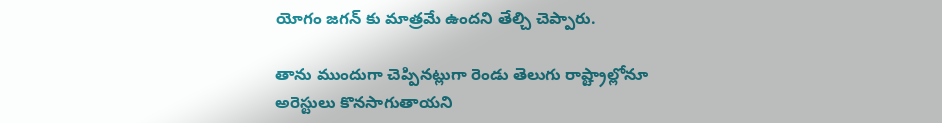యోగం జగన్ కు మాత్రమే ఉందని తేల్చి చెప్పారు.

తాను ముందుగా చెప్పినట్లుగా రెండు తెలుగు రాష్ట్రాల్లోనూ అరెస్టులు కొనసాగుతాయని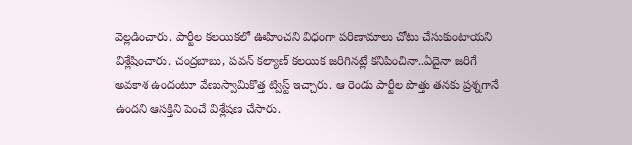వెల్లడించారు. పార్టీల కలయికలో ఊహించని విధంగా పరిణామాలు చోటు చేసుకుంటాయని విశ్లేషించారు. చంద్రబాబు, పవన్ కల్యాణ్ కలయిక జరిగినట్లే కనిపించినా..ఏదైనా జరిగే అవకాశ ఉందంటూ వేణుస్వామికొత్త ట్విస్ట్ ఇచ్చారు. ఆ రెండు పార్టీల పొత్తు తనకు ప్రశ్నగానే ఉందని ఆసక్తిని పెంచే విశ్లేషణ చేసారు.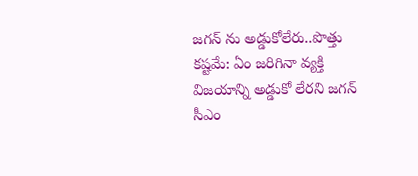జగన్ ను అడ్డుకోలేరు..పొత్తు కష్టమే: ఏం జరిగినా వ్యక్తి విజయాన్ని అడ్డుకో లేరని జగన్ సీఎం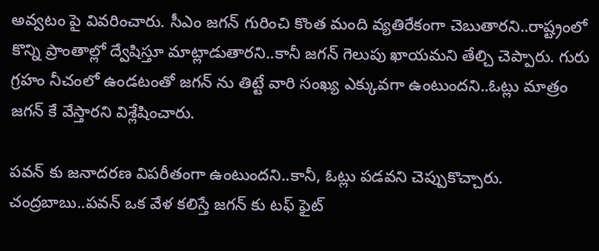అవ్వటం పై వివరించారు. సీఎం జగన్ గురించి కొంత మంది వ్యతిరేకంగా చెబుతారని..రాష్ట్రంలో కొన్ని ప్రాంతాల్లో ద్వేషిస్తూ మాట్లాడుతారని..కానీ జగన్ గెలుపు ఖాయమని తేల్చి చెప్పారు. గురు గ్రహం నీచంలో ఉండటంతో జగన్ ను తిట్టే వారి సంఖ్య ఎక్కువగా ఉంటుందని..ఓట్లు మాత్రం జగన్ కే వేస్తారని విశ్లేషించారు.

పవన్ కు జనాదరణ విపరీతంగా ఉంటుందని..కానీ, ఓట్లు పడవని చెప్పుకొచ్చారు. చంద్రబాబు..పవన్ ఒక వేళ కలిస్తే జగన్ కు టఫ్ ఫైట్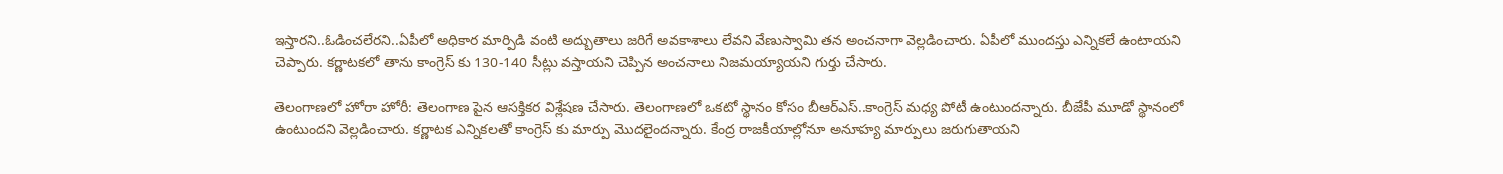ఇస్తారని..ఓడించలేరని..ఏపీలో అధికార మార్పిడి వంటి అద్బుతాలు జరిగే అవకాశాలు లేవని వేణుస్వామి తన అంచనాగా వెల్లడించారు. ఏపీలో ముందస్తు ఎన్నికలే ఉంటాయని చెప్పారు. కర్ణాటకలో తాను కాంగ్రెస్ కు 130-140 సీట్లు వస్తాయని చెప్పిన అంచనాలు నిజమయ్యాయని గుర్తు చేసారు.

తెలంగాణలో హోరా హోరీ: తెలంగాణ పైన ఆసక్తికర విశ్లేషణ చేసారు. తెలంగాణలో ఒకటో స్థానం కోసం బీఆర్ఎస్..కాంగ్రెస్ మధ్య పోటీ ఉంటుందన్నారు. బీజేపీ మూడో స్థానంలో ఉంటుందని వెల్లడించారు. కర్ణాటక ఎన్నికలతో కాంగ్రెస్ కు మార్పు మొదలైందన్నారు. కేంద్ర రాజకీయాల్లోనూ అనూహ్య మార్పులు జరుగుతాయని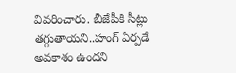వివరించారు. బీజేపీకి సీట్లు తగ్గుతాయని..హంగ్ ఏర్పడే అవకాశం ఉందని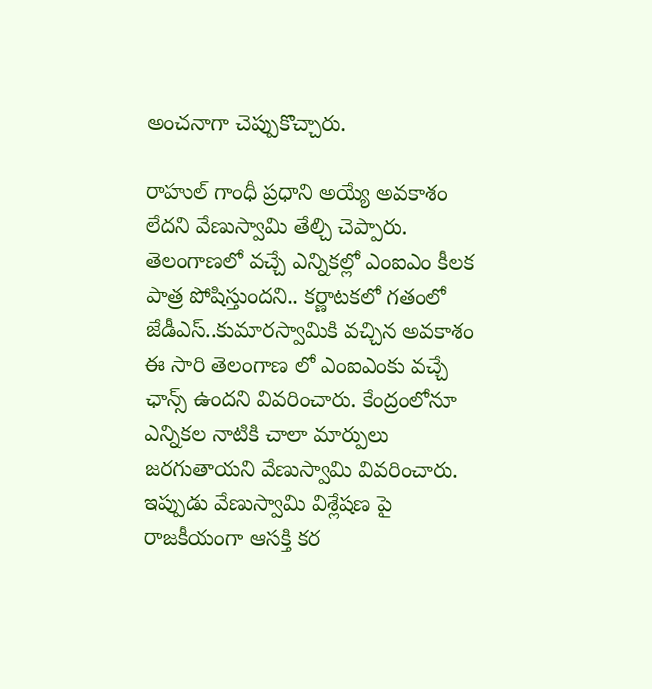అంచనాగా చెప్పుకొచ్చారు.

రాహుల్ గాంధీ ప్రధాని అయ్యే అవకాశం లేదని వేణుస్వామి తేల్చి చెప్పారు. తెలంగాణలో వచ్చే ఎన్నికల్లో ఎంఐఎం కీలక పాత్ర పోషిస్తుందని.. కర్ణాటకలో గతంలో జేడీఎస్..కుమారస్వామికి వచ్చిన అవకాశం ఈ సారి తెలంగాణ లో ఎంఐఎంకు వచ్చే ఛాన్స్ ఉందని వివరించారు. కేంద్రంలోనూ ఎన్నికల నాటికి చాలా మార్పులు జరగుతాయని వేణుస్వామి వివరించారు. ఇప్పుడు వేణుస్వామి విశ్లేషణ పై రాజకీయంగా ఆసక్తి కర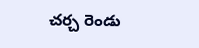చర్చ రెండు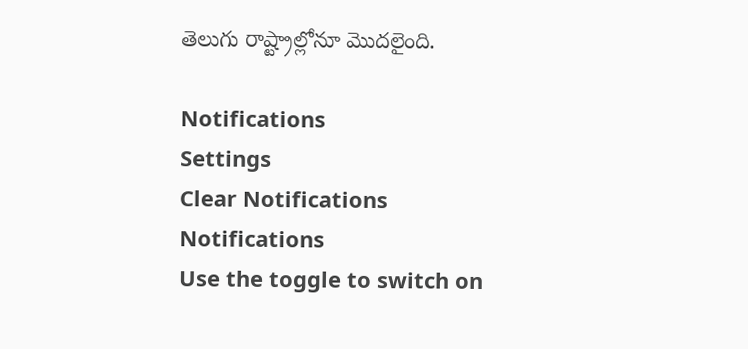తెలుగు రాష్ట్రాల్లోనూ మొదలైంది.

Notifications
Settings
Clear Notifications
Notifications
Use the toggle to switch on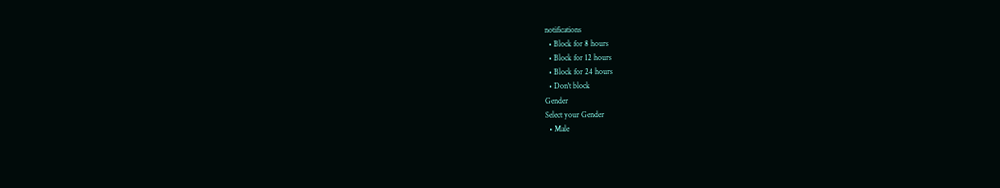notifications
  • Block for 8 hours
  • Block for 12 hours
  • Block for 24 hours
  • Don't block
Gender
Select your Gender
  • Male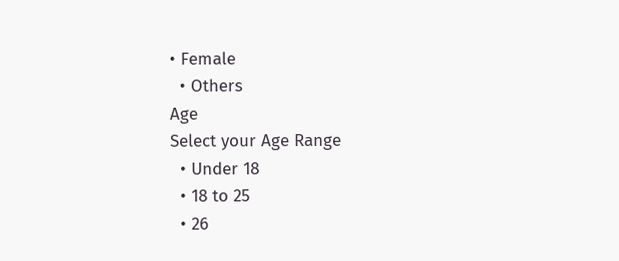• Female
  • Others
Age
Select your Age Range
  • Under 18
  • 18 to 25
  • 26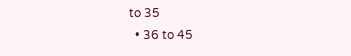to 35
  • 36 to 45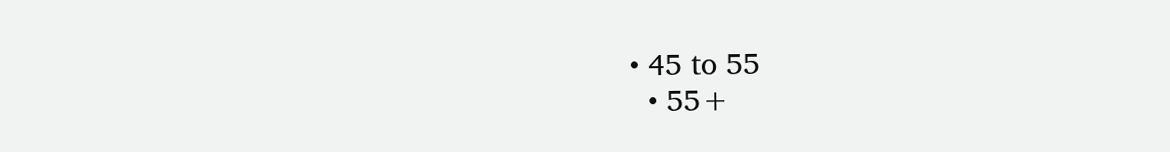• 45 to 55
  • 55+